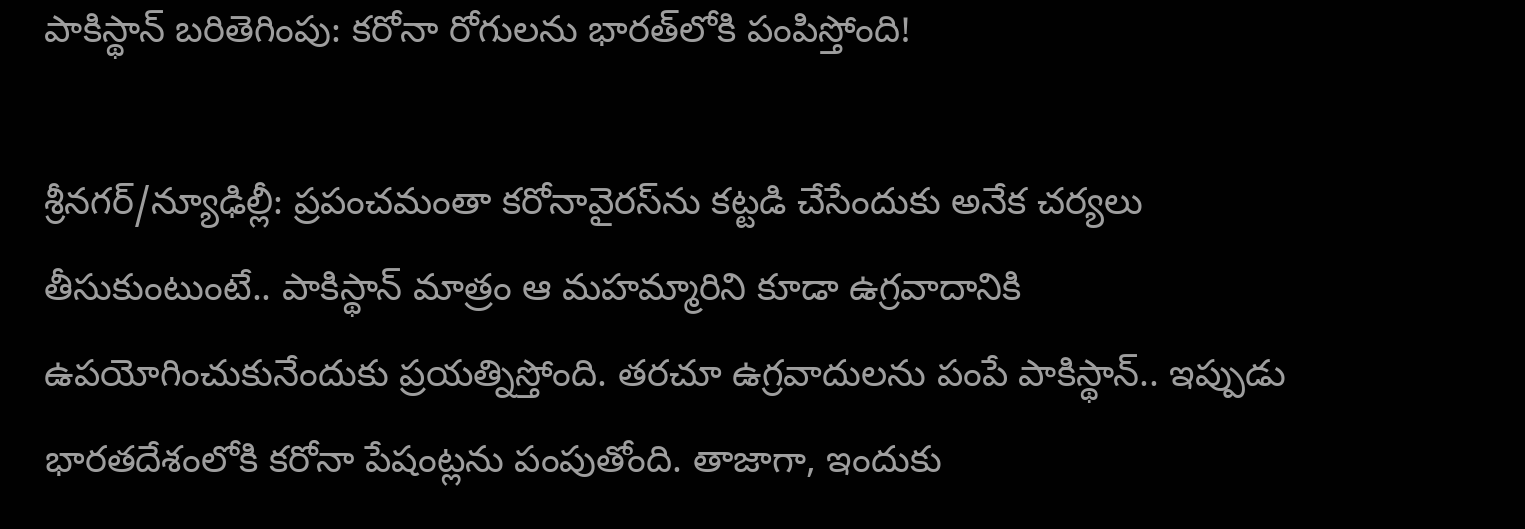పాకిస్థాన్ బరితెగింపు: కరోనా రోగులను భారత్‌లోకి పంపిస్తోంది!

శ్రీనగర్/న్యూఢిల్లీ: ప్రపంచమంతా కరోనావైరస్‌ను కట్టడి చేసేందుకు అనేక చర్యలు తీసుకుంటుంటే.. పాకిస్థాన్ మాత్రం ఆ మహమ్మారిని కూడా ఉగ్రవాదానికి ఉపయోగించుకునేందుకు ప్రయత్నిస్తోంది. తరచూ ఉగ్రవాదులను పంపే పాకిస్థాన్.. ఇప్పుడు భారతదేశంలోకి కరోనా పేషంట్లను పంపుతోంది. తాజాగా, ఇందుకు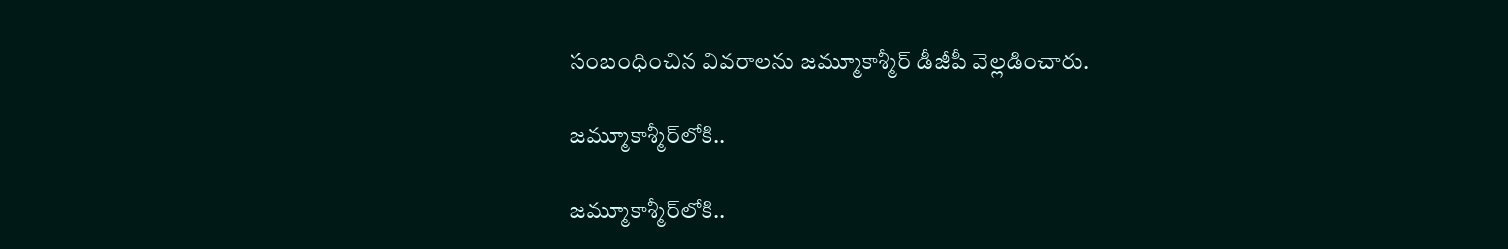సంబంధించిన వివరాలను జమ్మూకాశ్మీర్ డీజీపీ వెల్లడించారు.

జమ్మూకాశ్మీర్‌లోకి..

జమ్మూకాశ్మీర్‌లోకి..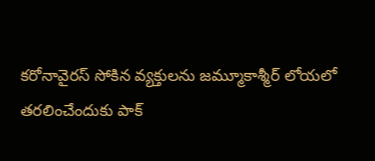కరోనావైరస్ సోకిన వ్యక్తులను జమ్మూకాశ్మీర్ లోయలో తరలించేందుకు పాక్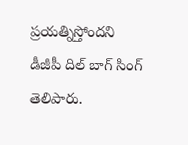ప్రయత్నిస్తోందని డీజీపీ దిల్ బాగ్ సింగ్ తెలిపారు.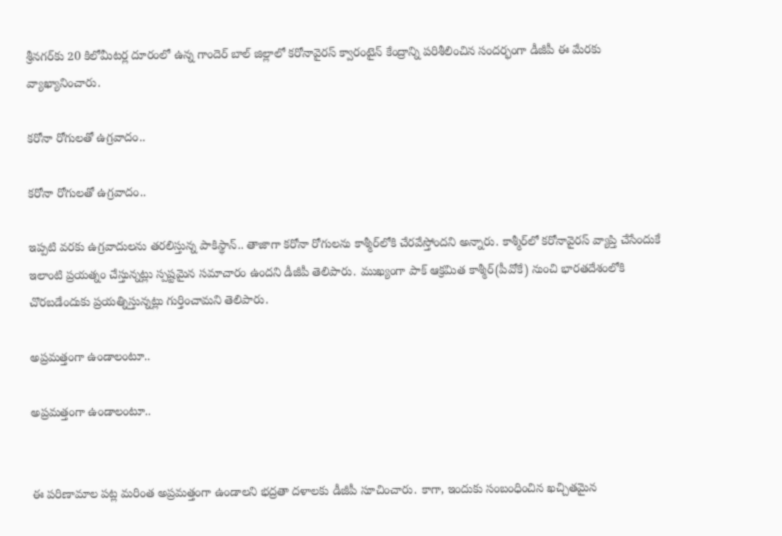శ్రీనగర్‌కు 20 కిలోమీటర్ల దూరంలో ఉన్న గాందెర్ బాల్ జిల్లాలో కరోనావైరస్ క్వారంటైన్ కేంద్రాన్ని పరిశీలించిన సందర్భంగా డీజీపీ ఈ మేరకు వ్యాఖ్యానించారు.

కరోనా రోగులతో ఉగ్రవాదం..

కరోనా రోగులతో ఉగ్రవాదం..

ఇప్పటి వరకు ఉగ్రవాదులను తరలిస్తున్న పాకిస్థాన్.. తాజాగా కరోనా రోగులను కాశ్మీర్‌లోకి చేరవేస్తోందని అన్నారు. కాశ్మీర్‌లో కరోనావైరస్ వ్యాప్తి చేసేందుకే ఇలాంటి ప్రయత్నం చేస్తున్నట్లు స్పష్టమైన సమాచారం ఉందని డీజీపీ తెలిపారు. ముఖ్యంగా పాక్ ఆక్రమిత కాశ్మీర్(పీవోకే) నుంచి భారతదేశంలోకి చొరబడేందుకు ప్రయత్నిస్తున్నట్లు గుర్తించామని తెలిపారు.

అప్రమత్తంగా ఉండాలంటూ..

అప్రమత్తంగా ఉండాలంటూ..


ఈ పరిణామాల పట్ల మరింత అప్రమత్తంగా ఉండాలని భద్రతా దళాలకు డీజీపీ సూచించారు. కాగా, ఇందుకు సంబంధించిన ఖచ్చితమైన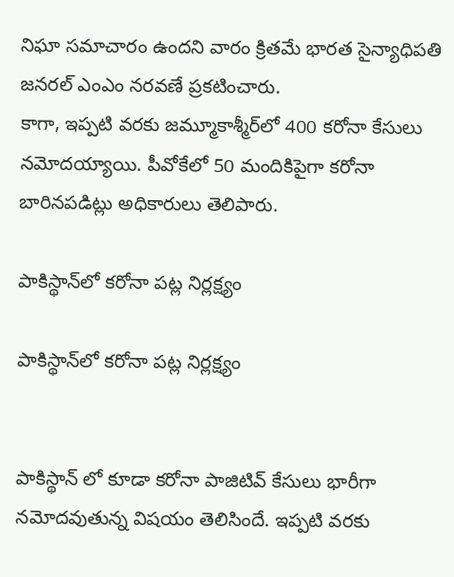నిఘా సమాచారం ఉందని వారం క్రితమే భారత సైన్యాధిపతి జనరల్ ఎంఎం నరవణే ప్రకటించారు.
కాగా, ఇప్పటి వరకు జమ్మూకాశ్మీర్‌లో 400 కరోనా కేసులు నమోదయ్యాయి. పీవోకేలో 50 మందికిపైగా కరోనా బారినపడిట్లు అధికారులు తెలిపారు.

పాకిస్థాన్‌లో కరోనా పట్ల నిర్లక్ష్యం

పాకిస్థాన్‌లో కరోనా పట్ల నిర్లక్ష్యం


పాకిస్థాన్ లో కూడా కరోనా పాజిటివ్ కేసులు భారీగా నమోదవుతున్న విషయం తెలిసిందే. ఇప్పటి వరకు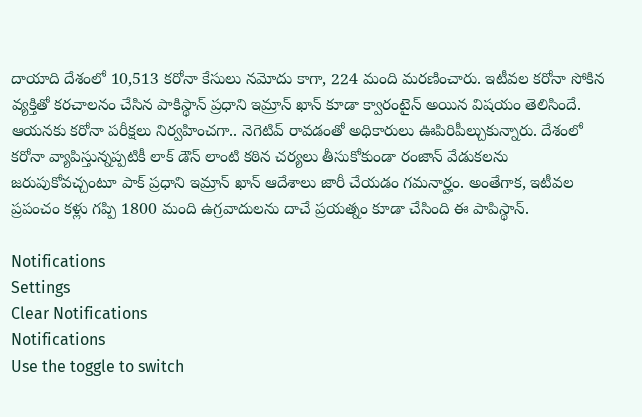దాయాది దేశంలో 10,513 కరోనా కేసులు నమోదు కాగా, 224 మంది మరణించారు. ఇటీవల కరోనా సోకిన వ్యక్తితో కరచాలనం చేసిన పాకిస్థాన్ ప్రధాని ఇమ్రాన్ ఖాన్ కూడా క్వారంటైన్ అయిన విషయం తెలిసిందే. ఆయనకు కరోనా పరీక్షలు నిర్వహించగా.. నెగెటివ్ రావడంతో అధికారులు ఊపిరిపీల్చుకున్నారు. దేశంలో కరోనా వ్యాపిస్తున్నప్పటికీ లాక్ డౌన్ లాంటి కఠిన చర్యలు తీసుకోకుండా రంజాన్ వేడుకలను జరుపుకోవచ్చంటూ పాక్ ప్రధాని ఇమ్రాన్ ఖాన్ ఆదేశాలు జారీ చేయడం గమనార్హం. అంతేగాక, ఇటీవల ప్రపంచం కళ్లు గప్పి 1800 మంది ఉగ్రవాదులను దాచే ప్రయత్నం కూడా చేసింది ఈ పాపిస్థాన్.

Notifications
Settings
Clear Notifications
Notifications
Use the toggle to switch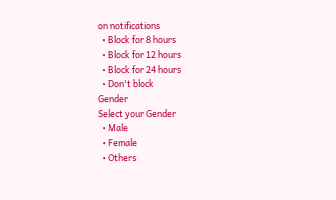on notifications
  • Block for 8 hours
  • Block for 12 hours
  • Block for 24 hours
  • Don't block
Gender
Select your Gender
  • Male
  • Female
  • Others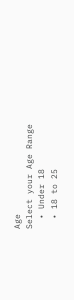Age
Select your Age Range
  • Under 18
  • 18 to 25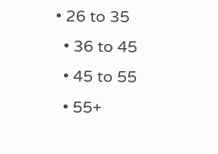• 26 to 35
  • 36 to 45
  • 45 to 55
  • 55+